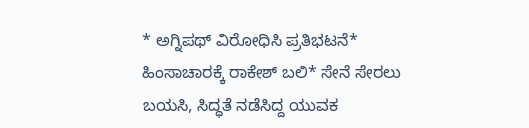* ಅಗ್ನಿಪಥ್‌ ವಿರೋಧಿಸಿ ಪ್ರತಿಭಟನೆ* ಹಿಂಸಾಚಾರಕ್ಕೆ ರಾಕೇಶ್ ಬಲಿ* ಸೇನೆ ಸೇರಲು ಬಯಸಿ, ಸಿದ್ಧತೆ ನಡೆಸಿದ್ದ ಯುವಕ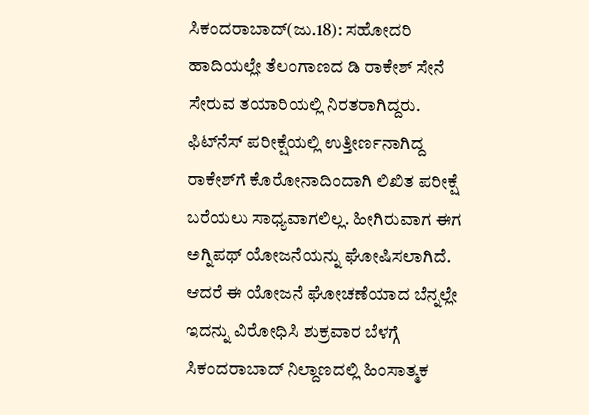ಸಿಕಂದರಾಬಾದ್(ಜು.18): ಸಹೋದರಿ ಹಾದಿಯಲ್ಲೇ ತೆಲಂಗಾಣದ ಡಿ ರಾಕೇಶ್ ಸೇನೆ ಸೇರುವ ತಯಾರಿಯಲ್ಲಿ ನಿರತರಾಗಿದ್ದರು. ಫಿಟ್‌ನೆಸ್ ಪರೀಕ್ಷೆಯಲ್ಲಿ ಉತ್ತೀರ್ಣನಾಗಿದ್ದ ರಾಕೇಶ್‌ಗೆ ಕೊರೋನಾದಿಂದಾಗಿ ಲಿಖಿತ ಪರೀಕ್ಷೆ ಬರೆಯಲು ಸಾಧ್ಯವಾಗಲಿಲ್ಲ. ಹೀಗಿರುವಾಗ ಈಗ ಅಗ್ನಿಪಥ್ ಯೋಜನೆಯನ್ನು ಘೋಷಿಸಲಾಗಿದೆ. ಆದರೆ ಈ ಯೋಜನೆ ಘೋಚಣೆಯಾದ ಬೆನ್ನಲ್ಲೇ ಇದನ್ನು ವಿರೋಧಿಸಿ ಶುಕ್ರವಾರ ಬೆಳಗ್ಗೆ ಸಿಕಂದರಾಬಾದ್ ನಿಲ್ದಾಣದಲ್ಲಿ ಹಿಂಸಾತ್ಮಕ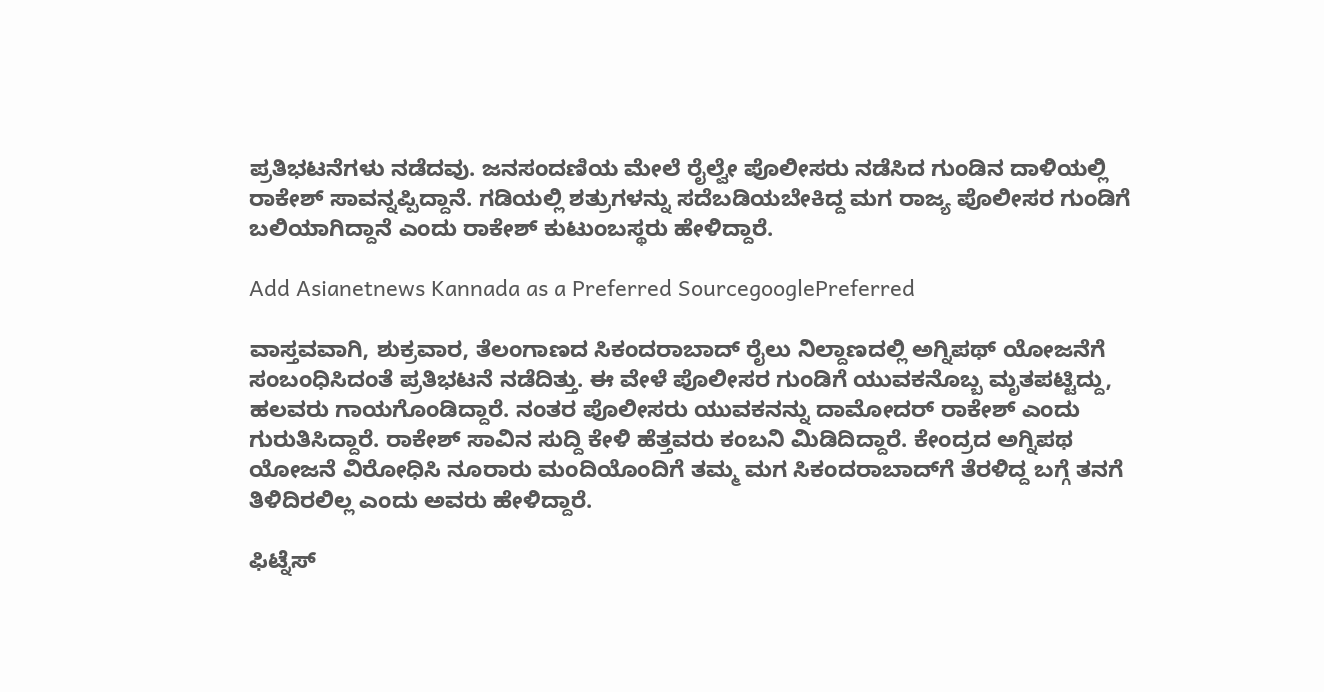ಪ್ರತಿಭಟನೆಗಳು ನಡೆದವು. ಜನಸಂದಣಿಯ ಮೇಲೆ ರೈಲ್ವೇ ಪೊಲೀಸರು ನಡೆಸಿದ ಗುಂಡಿನ ದಾಳಿಯಲ್ಲಿ ರಾಕೇಶ್ ಸಾವನ್ನಪ್ಪಿದ್ದಾನೆ. ಗಡಿಯಲ್ಲಿ ಶತ್ರುಗಳನ್ನು ಸದೆಬಡಿಯಬೇಕಿದ್ದ ಮಗ ರಾಜ್ಯ ಪೊಲೀಸರ ಗುಂಡಿಗೆ ಬಲಿಯಾಗಿದ್ದಾನೆ ಎಂದು ರಾಕೇಶ್ ಕುಟುಂಬಸ್ಥರು ಹೇಳಿದ್ದಾರೆ.

Add Asianetnews Kannada as a Preferred SourcegooglePreferred

ವಾಸ್ತವವಾಗಿ, ಶುಕ್ರವಾರ, ತೆಲಂಗಾಣದ ಸಿಕಂದರಾಬಾದ್ ರೈಲು ನಿಲ್ದಾಣದಲ್ಲಿ ಅಗ್ನಿಪಥ್ ಯೋಜನೆಗೆ ಸಂಬಂಧಿಸಿದಂತೆ ಪ್ರತಿಭಟನೆ ನಡೆದಿತ್ತು. ಈ ವೇಳೆ ಪೊಲೀಸರ ಗುಂಡಿಗೆ ಯುವಕನೊಬ್ಬ ಮೃತಪಟ್ಟಿದ್ದು, ಹಲವರು ಗಾಯಗೊಂಡಿದ್ದಾರೆ. ನಂತರ ಪೊಲೀಸರು ಯುವಕನನ್ನು ದಾಮೋದರ್ ರಾಕೇಶ್ ಎಂದು ಗುರುತಿಸಿದ್ದಾರೆ. ರಾಕೇಶ್ ಸಾವಿನ ಸುದ್ದಿ ಕೇಳಿ ಹೆತ್ತವರು ಕಂಬನಿ ಮಿಡಿದಿದ್ದಾರೆ. ಕೇಂದ್ರದ ಅಗ್ನಿಪಥ ಯೋಜನೆ ವಿರೋಧಿಸಿ ನೂರಾರು ಮಂದಿಯೊಂದಿಗೆ ತಮ್ಮ ಮಗ ಸಿಕಂದರಾಬಾದ್‌ಗೆ ತೆರಳಿದ್ದ ಬಗ್ಗೆ ತನಗೆ ತಿಳಿದಿರಲಿಲ್ಲ ಎಂದು ಅವರು ಹೇಳಿದ್ದಾರೆ.

ಫಿಟ್ನೆಸ್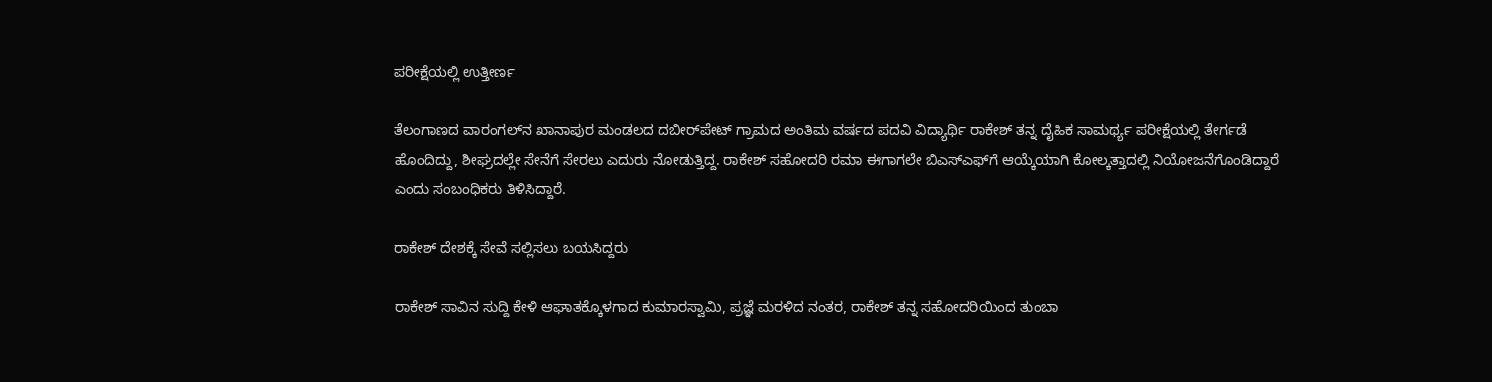ಪರೀಕ್ಷೆಯಲ್ಲಿ ಉತ್ತೀರ್ಣ

ತೆಲಂಗಾಣದ ವಾರಂಗಲ್‌ನ ಖಾನಾಪುರ ಮಂಡಲದ ದಬೀರ್‌ಪೇಟ್ ಗ್ರಾಮದ ಅಂತಿಮ ವರ್ಷದ ಪದವಿ ವಿದ್ಯಾರ್ಥಿ ರಾಕೇಶ್ ತನ್ನ ದೈಹಿಕ ಸಾಮರ್ಥ್ಯ ಪರೀಕ್ಷೆಯಲ್ಲಿ ತೇರ್ಗಡೆ ಹೊಂದಿದ್ದು, ಶೀಘ್ರದಲ್ಲೇ ಸೇನೆಗೆ ಸೇರಲು ಎದುರು ನೋಡುತ್ತಿದ್ದ. ರಾಕೇಶ್ ಸಹೋದರಿ ರಮಾ ಈಗಾಗಲೇ ಬಿಎಸ್‌ಎಫ್‌ಗೆ ಆಯ್ಕೆಯಾಗಿ ಕೋಲ್ಕತ್ತಾದಲ್ಲಿ ನಿಯೋಜನೆಗೊಂಡಿದ್ದಾರೆ ಎಂದು ಸಂಬಂಧಿಕರು ತಿಳಿಸಿದ್ದಾರೆ.

ರಾಕೇಶ್ ದೇಶಕ್ಕೆ ಸೇವೆ ಸಲ್ಲಿಸಲು ಬಯಸಿದ್ದರು

ರಾಕೇಶ್ ಸಾವಿನ ಸುದ್ದಿ ಕೇಳಿ ಆಘಾತಕ್ಕೊಳಗಾದ ಕುಮಾರಸ್ವಾಮಿ, ಪ್ರಜ್ಞೆ ಮರಳಿದ ನಂತರ, ರಾಕೇಶ್ ತನ್ನ ಸಹೋದರಿಯಿಂದ ತುಂಬಾ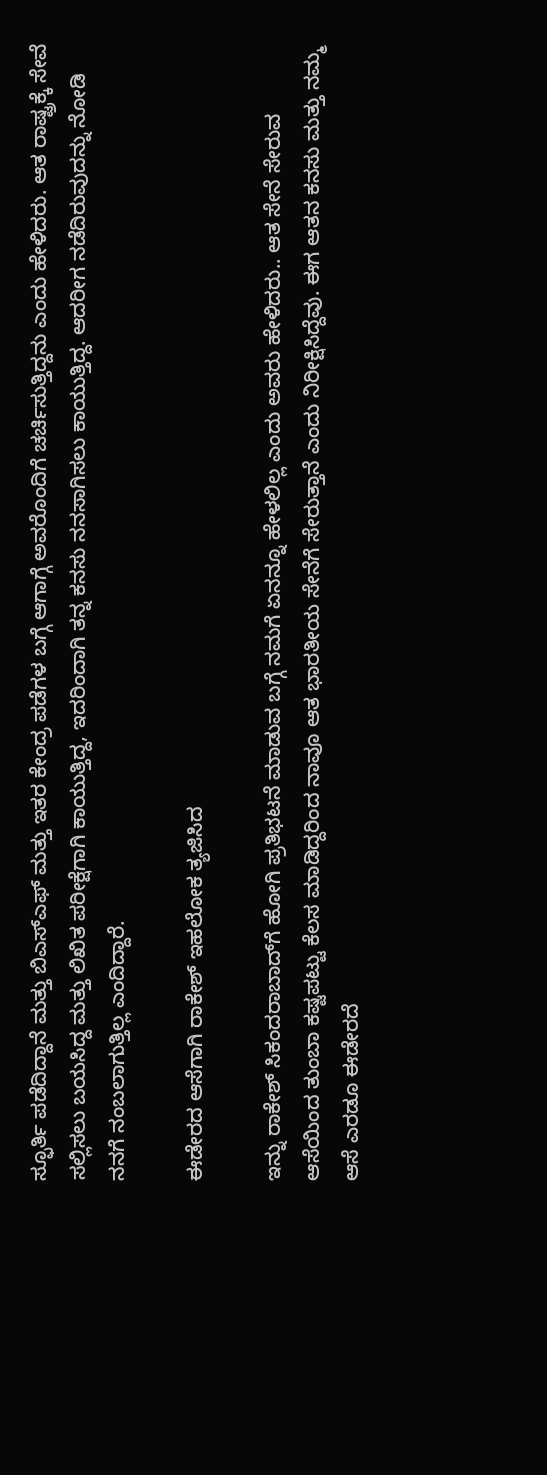ಸ್ಫೂರ್ತಿ ಪಡೆದಿದ್ದಾನೆ ಮತ್ತು ಬಿಎಸ್ಎಫ್ ಮತ್ತು ಇತರ ಕೇಂದ್ರ ಪಡೆಗಳ ಬಗ್ಗೆ ಆಗಾಗ್ಗೆ ಅವರೊಂದಿಗೆ ಚರ್ಚಿಸುತ್ತಿದ್ದನು ಎಂದು ಹೇಳಿದರು. ಆತ ರಾಷ್ಟ್ರಕ್ಕೆ ಸೇವೆ ಸಲ್ಲಿಸಲು ಬಯಸಿದ್ದ ಮತ್ತು ಲಿಖಿತ ಪರೀಕ್ಷೆಗಾಗಿ ಕಾಯುತ್ತಿದ್ದ, ಇದರಿಂದಾಗಿ ತನ್ನ ಕನಸು ನನಸಾಗಿಸಲು ಕಾಯುತ್ತಿದ್ದ. ಆದರೀಗ ನಡೆದಿರುವುದನ್ನು ನೋಡಿ ನನಗೆ ನಂಬಲಾಗುತ್ತಿಲ್ಲ ಎಂದಿದ್ದಾರೆ.

ಈಡೇರದ ಆಸೆಗಾಗಿ ರಾಕೇಶ್ ಇಹಲೋಕ ತ್ಯಜಿಸಿದ

ಇನ್ನು ರಾಕೇಶ್ ಸಿಕಂದರಾಬಾದ್‌ಗೆ ಹೋಗಿ ಪ್ರತಿಭಟನೆ ಮಾಡುವ ಬಗ್ಗೆ ನಮಗೆ ಏನನ್ನೂ ಹೇಳಲಿಲ್ಲ ಎಂದು ಅವರು ಹೇಳಿದರು.. ಆತ ಸೇನೆ ಸೇರುವ ಆಸೆಯಿಂದ ತುಂಬಾ ಕಷ್ಟಪಟ್ಟು ಕೆಲಸ ಮಾಡಿದ್ದರಿಂದ ನಾವೂ ಆತ ಭಾರತೀಯ ಸೇನೆಗೆ ಸೇರುತ್ತಾನೆ ಎಂದು ನಿರೀಕ್ಷಿಸಿದ್ದೆವು. ಈಗ ಆತನ ಕನಸು ಮತ್ತು ನಮ್ಮ ಆಸೆ ಎರಡೂ ಈಡೇರದೆ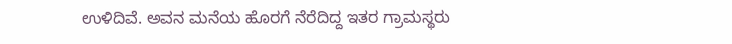ಉಳಿದಿವೆ. ಅವನ ಮನೆಯ ಹೊರಗೆ ನೆರೆದಿದ್ದ ಇತರ ಗ್ರಾಮಸ್ಥರು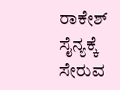ರಾಕೇಶ್ ಸೈನ್ಯಕ್ಕೆ ಸೇರುವ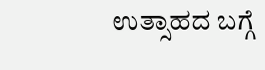ಉತ್ಸಾಹದ ಬಗ್ಗೆ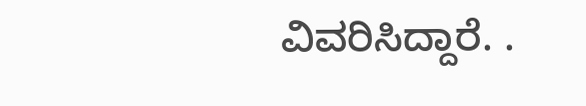ವಿವರಿಸಿದ್ದಾರೆ. .